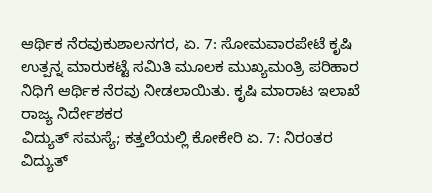ಆರ್ಥಿಕ ನೆರವುಕುಶಾಲನಗರ, ಏ. 7: ಸೋಮವಾರಪೇಟೆ ಕೃಷಿ ಉತ್ಪನ್ನ ಮಾರುಕಟ್ಟೆ ಸಮಿತಿ ಮೂಲಕ ಮುಖ್ಯಮಂತ್ರಿ ಪರಿಹಾರ ನಿಧಿಗೆ ಆರ್ಥಿಕ ನೆರವು ನೀಡಲಾಯಿತು. ಕೃಷಿ ಮಾರಾಟ ಇಲಾಖೆ ರಾಜ್ಯ ನಿರ್ದೇಶಕರ
ವಿದ್ಯುತ್ ಸಮಸ್ಯೆ; ಕತ್ತಲೆಯಲ್ಲಿ ಕೋಕೇರಿ ಏ. 7: ನಿರಂತರ ವಿದ್ಯುತ್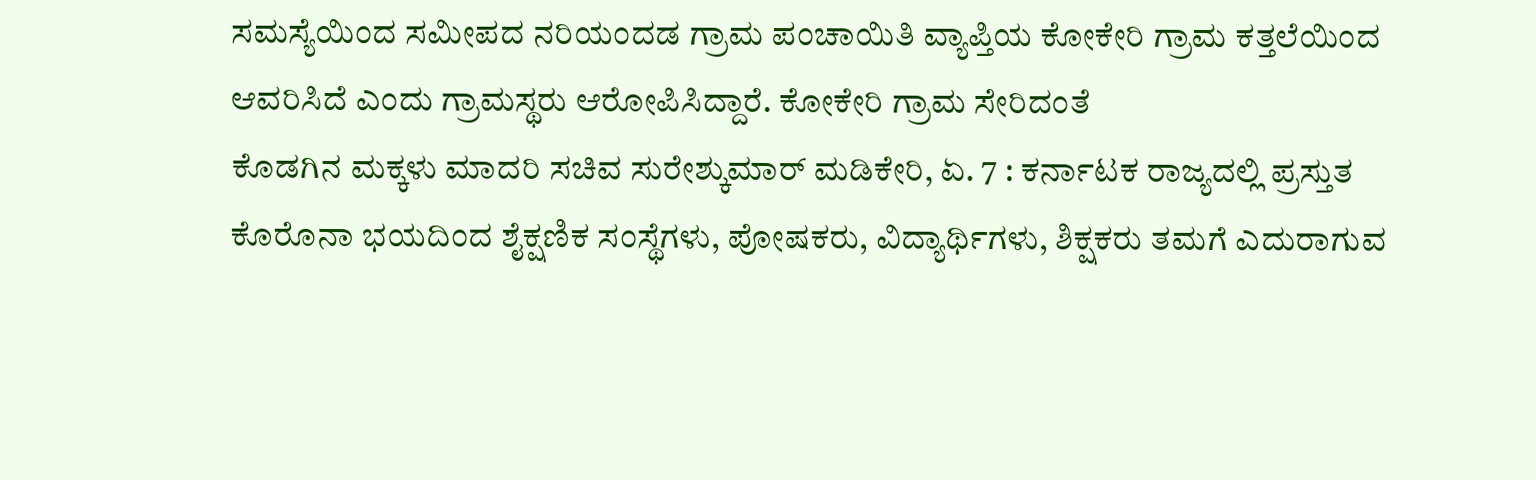ಸಮಸ್ಯೆಯಿಂದ ಸಮೀಪದ ನರಿಯಂದಡ ಗ್ರಾಮ ಪಂಚಾಯಿತಿ ವ್ಯಾಪ್ತಿಯ ಕೋಕೇರಿ ಗ್ರಾಮ ಕತ್ತಲೆಯಿಂದ ಆವರಿಸಿದೆ ಎಂದು ಗ್ರಾಮಸ್ಥರು ಆರೋಪಿಸಿದ್ದಾರೆ. ಕೋಕೇರಿ ಗ್ರಾಮ ಸೇರಿದಂತೆ
ಕೊಡಗಿನ ಮಕ್ಕಳು ಮಾದರಿ ಸಚಿವ ಸುರೇಶ್ಕುಮಾರ್ ಮಡಿಕೇರಿ, ಏ. 7 : ಕರ್ನಾಟಕ ರಾಜ್ಯದಲ್ಲಿ ಪ್ರಸ್ತುತ ಕೊರೊನಾ ಭಯದಿಂದ ಶೈಕ್ಷಣಿಕ ಸಂಸ್ಥೆಗಳು, ಪೋಷಕರು, ವಿದ್ಯಾರ್ಥಿಗಳು, ಶಿಕ್ಷಕರು ತಮಗೆ ಎದುರಾಗುವ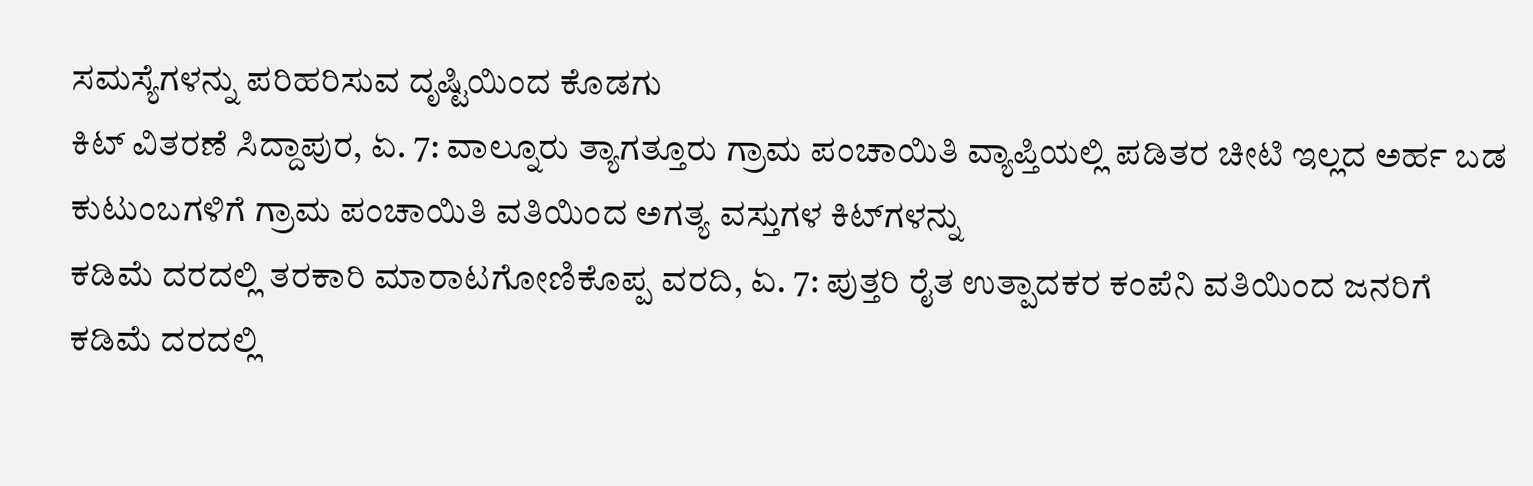ಸಮಸ್ಯೆಗಳನ್ನು ಪರಿಹರಿಸುವ ದೃಷ್ಟಿಯಿಂದ ಕೊಡಗು
ಕಿಟ್ ವಿತರಣೆ ಸಿದ್ದಾಪುರ, ಏ. 7: ವಾಲ್ನೂರು ತ್ಯಾಗತ್ತೂರು ಗ್ರಾಮ ಪಂಚಾಯಿತಿ ವ್ಯಾಪ್ತಿಯಲ್ಲಿ ಪಡಿತರ ಚೀಟಿ ಇಲ್ಲದ ಅರ್ಹ ಬಡ ಕುಟುಂಬಗಳಿಗೆ ಗ್ರಾಮ ಪಂಚಾಯಿತಿ ವತಿಯಿಂದ ಅಗತ್ಯ ವಸ್ತುಗಳ ಕಿಟ್‍ಗಳನ್ನು
ಕಡಿಮೆ ದರದಲ್ಲಿ ತರಕಾರಿ ಮಾರಾಟಗೋಣಿಕೊಪ್ಪ ವರದಿ, ಏ. 7: ಪುತ್ತರಿ ರೈತ ಉತ್ಪಾದಕರ ಕಂಪೆನಿ ವತಿಯಿಂದ ಜನರಿಗೆ ಕಡಿಮೆ ದರದಲ್ಲಿ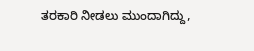ತರಕಾರಿ ನೀಡಲು ಮುಂದಾಗಿದ್ದು,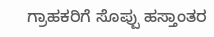ಗ್ರಾಹಕರಿಗೆ ಸೊಪ್ಪು ಹಸ್ತಾಂತರ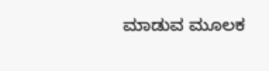ಮಾಡುವ ಮೂಲಕ